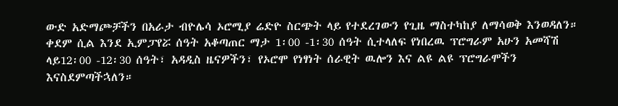ውድ አድማጮቻችን በአራታ ብዮሌሳ ኦሮሚያ ሬድዮ ስርጭት ላይ የተደረገውን የጊዜ ማስተካከያ ለማሳወቅ እንወዳለን። ቀደም ሲል እንደ ኢምፓየሯ ሰዓት አቆጣጠር ማታ 1፡00 -1፡30 ሰዓት ሲተላለፍ የነበረዉ ፕሮግራም አሁን አመሻሽ ላይ12፡00 -12፡30 ሰዓት፣ አዳዲስ ዜናዎችን፣ የኦሮሞ የነፃነት ሰራዊት ዉሎን እና ልዩ ልዩ ፕሮግራሞችን እናስደምጣችኋለን።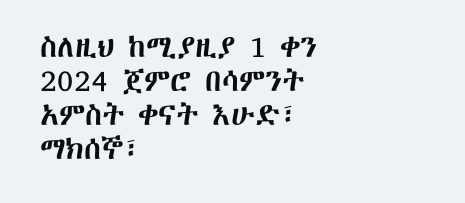ስለዚህ ከሚያዚያ 1 ቀን 2024 ጀምሮ በሳምንት አምስት ቀናት እሁድ፣ ማክሰኞ፣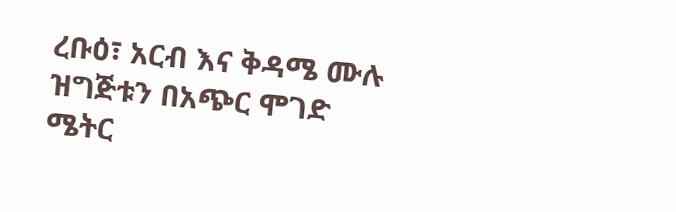ረቡዕ፣ አርብ እና ቅዳሜ ሙሉ ዝግጅቱን በአጭር ሞገድ ሜትር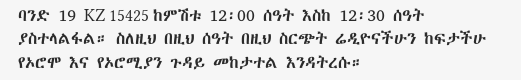ባንድ 19 KZ 15425 ከምሽቱ 12፡00 ሰዓት እስከ 12፡30 ሰዓት ያስተላልፋል። ስለዚህ በዚህ ሰዓት በዚህ ስርጭት ሬዲዮናችሁን ከፍታችሁ የኦሮሞ እና የኦሮሚያን ጉዳይ መከታተል እንዳትረሱ።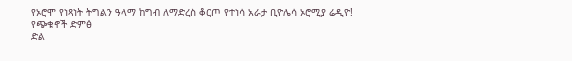የኦሮሞ የነጻነት ትግልን ዓላማ ከግብ ለማድረስ ቆርጦ የተነሳ አራታ ቢዮሌሳ ኦሮሚያ ሬዲዮ!
የጭቁኖች ድምፅ
ድል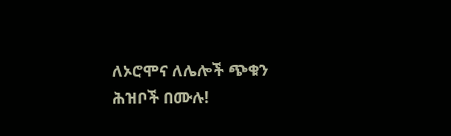ለኦሮሞና ለሌሎች ጭቁን ሕዝቦች በሙሉ!